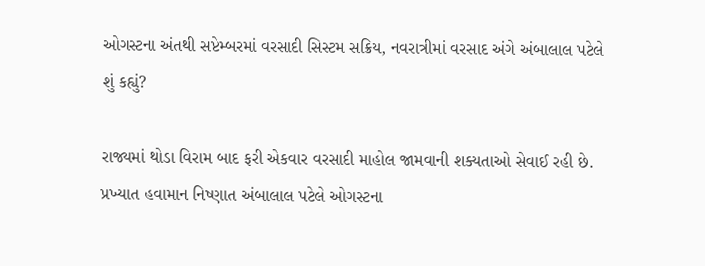ઓગસ્ટના અંતથી સપ્ટેમ્બરમાં વરસાદી સિસ્ટમ સક્રિય, નવરાત્રીમાં વરસાદ અંગે અંબાલાલ પટેલે શું કહ્યું?

રાજ્યમાં થોડા વિરામ બાદ ફરી એકવાર વરસાદી માહોલ જામવાની શક્યતાઓ સેવાઈ રહી છે. પ્રખ્યાત હવામાન નિષ્ણાત અંબાલાલ પટેલે ઓગસ્ટના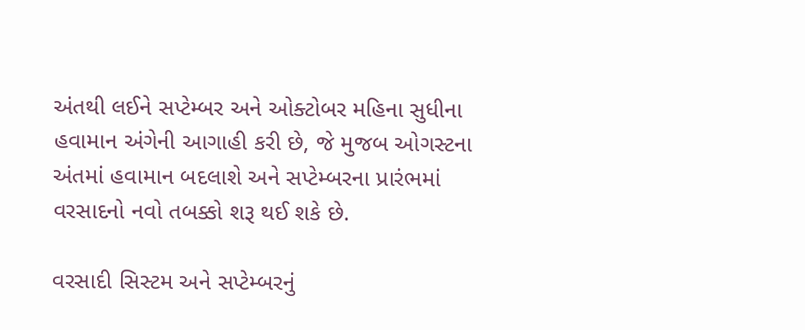અંતથી લઈને સપ્ટેમ્બર અને ઓક્ટોબર મહિના સુધીના હવામાન અંગેની આગાહી કરી છે, જે મુજબ ઓગસ્ટના અંતમાં હવામાન બદલાશે અને સપ્ટેમ્બરના પ્રારંભમાં વરસાદનો નવો તબક્કો શરૂ થઈ શકે છે.

વરસાદી સિસ્ટમ અને સપ્ટેમ્બરનું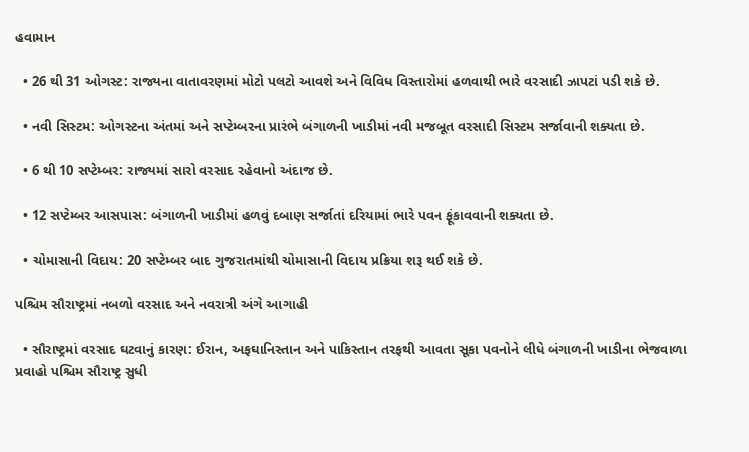હવામાન

  • 26 થી 31 ઓગસ્ટ: રાજ્યના વાતાવરણમાં મોટો પલટો આવશે અને વિવિધ વિસ્તારોમાં હળવાથી ભારે વરસાદી ઝાપટાં પડી શકે છે.

  • નવી સિસ્ટમ: ઓગસ્ટના અંતમાં અને સપ્ટેમ્બરના પ્રારંભે બંગાળની ખાડીમાં નવી મજબૂત વરસાદી સિસ્ટમ સર્જાવાની શક્યતા છે.

  • 6 થી 10 સપ્ટેમ્બર: રાજ્યમાં સારો વરસાદ રહેવાનો અંદાજ છે.

  • 12 સપ્ટેમ્બર આસપાસ: બંગાળની ખાડીમાં હળવું દબાણ સર્જાતાં દરિયામાં ભારે પવન ફૂંકાવવાની શક્યતા છે.

  • ચોમાસાની વિદાય: 20 સપ્ટેમ્બર બાદ ગુજરાતમાંથી ચોમાસાની વિદાય પ્રક્રિયા શરૂ થઈ શકે છે.

પશ્ચિમ સૌરાષ્ટ્રમાં નબળો વરસાદ અને નવરાત્રી અંગે આગાહી

  • સૌરાષ્ટ્રમાં વરસાદ ઘટવાનું કારણ: ઈરાન, અફઘાનિસ્તાન અને પાકિસ્તાન તરફથી આવતા સૂકા પવનોને લીધે બંગાળની ખાડીના ભેજવાળા પ્રવાહો પશ્ચિમ સૌરાષ્ટ્ર સુધી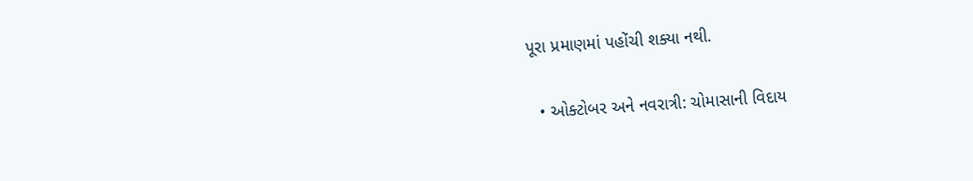પૂરા પ્રમાણમાં પહોંચી શક્યા નથી.

  • ઓક્ટોબર અને નવરાત્રી: ચોમાસાની વિદાય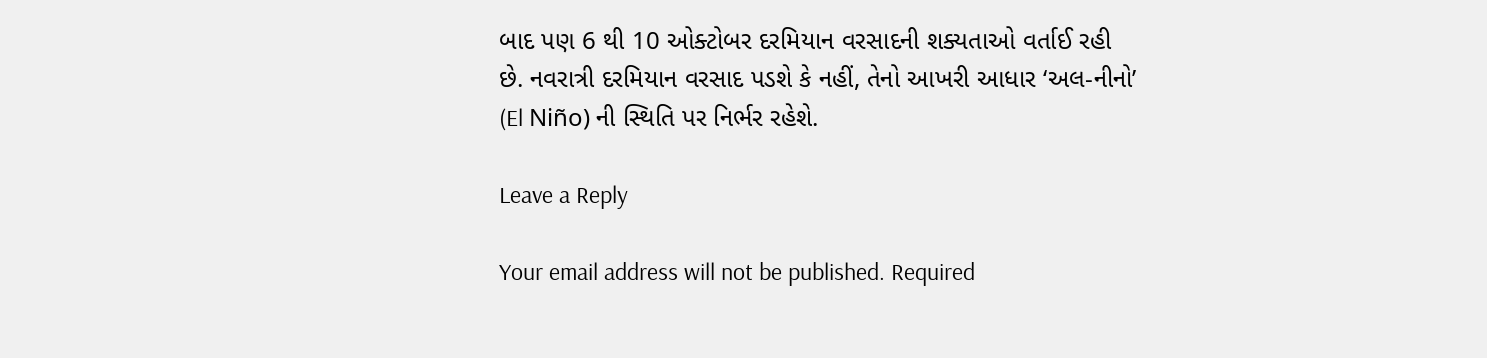બાદ પણ 6 થી 10 ઓક્ટોબર દરમિયાન વરસાદની શક્યતાઓ વર્તાઈ રહી છે. નવરાત્રી દરમિયાન વરસાદ પડશે કે નહીં, તેનો આખરી આધાર ‘અલ-નીનો’ (El Niño) ની સ્થિતિ પર નિર્ભર રહેશે.

Leave a Reply

Your email address will not be published. Required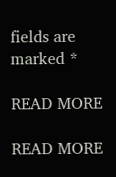fields are marked *

READ MORE

READ MORE